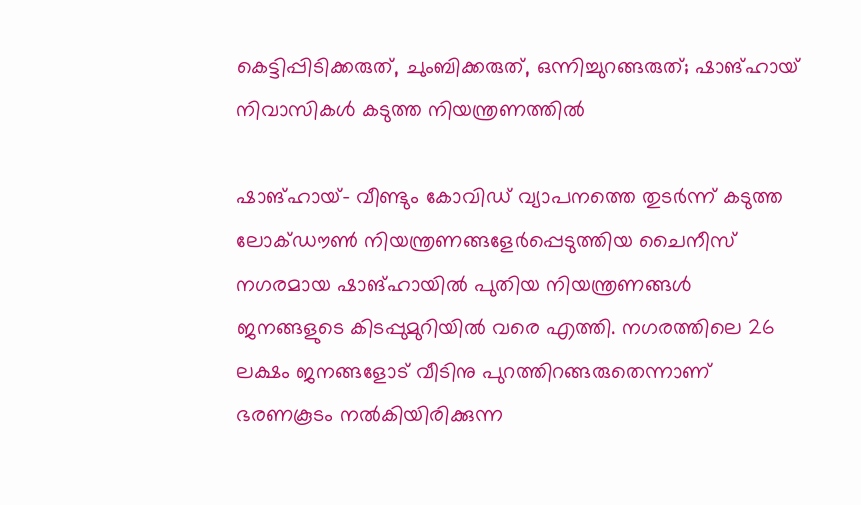കെട്ടിപ്പിടിക്കരുത്, ചുംബിക്കരുത്, ഒന്നിച്ചുറങ്ങരുത്; ഷാങ്ഹായ് നിവാസികള്‍ കടുത്ത നിയന്ത്രണത്തില്‍

ഷാങ്ഹായ്- വീണ്ടും കോവിഡ് വ്യാപനത്തെ തുടര്‍ന്ന് കടുത്ത ലോക്ഡൗണ്‍ നിയന്ത്രണങ്ങളേര്‍പ്പെടുത്തിയ ചൈനീസ് നഗരമായ ഷാങ്ഹായില്‍ പുതിയ നിയന്ത്രണങ്ങള്‍ ജനങ്ങളുടെ കിടപ്പുമുറിയില്‍ വരെ എത്തി. നഗരത്തിലെ 26 ലക്ഷം ജനങ്ങളോട് വീടിനു പുറത്തിറങ്ങരുതെന്നാണ് ഭരണകൂടം നല്‍കിയിരിക്കുന്ന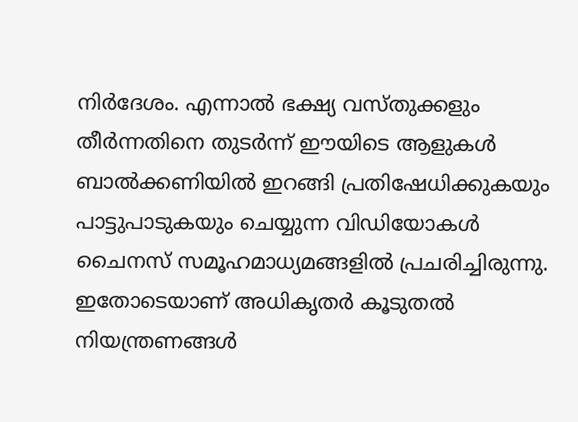നിര്‍ദേശം. എന്നാല്‍ ഭക്ഷ്യ വസ്തുക്കളും തീര്‍ന്നതിനെ തുടര്‍ന്ന് ഈയിടെ ആളുകള്‍ ബാല്‍ക്കണിയില്‍ ഇറങ്ങി പ്രതിഷേധിക്കുകയും പാട്ടുപാടുകയും ചെയ്യുന്ന വിഡിയോകള്‍ ചൈനസ് സമൂഹമാധ്യമങ്ങളില്‍ പ്രചരിച്ചിരുന്നു. ഇതോടെയാണ് അധികൃതര്‍ കൂടുതല്‍ നിയന്ത്രണങ്ങള്‍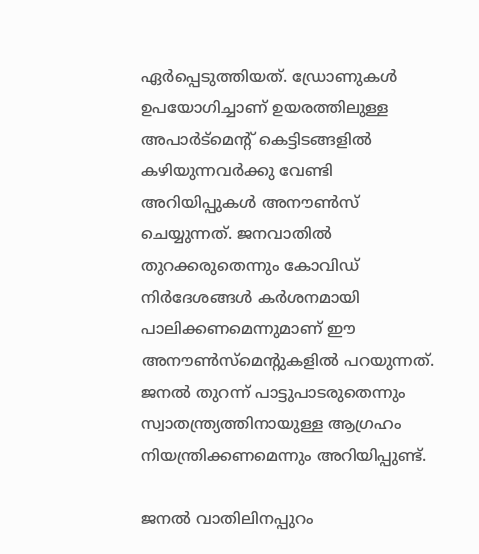ഏര്‍പ്പെടുത്തിയത്. ഡ്രോണുകള്‍ ഉപയോഗിച്ചാണ് ഉയരത്തിലുള്ള അപാര്‍ട്‌മെന്റ് കെട്ടിടങ്ങളില്‍ കഴിയുന്നവര്‍ക്കു വേണ്ടി അറിയിപ്പുകള്‍ അനൗണ്‍സ് ചെയ്യുന്നത്. ജനവാതില്‍ തുറക്കരുതെന്നും കോവിഡ് നിര്‍ദേശങ്ങള്‍ കര്‍ശനമായി പാലിക്കണമെന്നുമാണ് ഈ അനൗണ്‍സ്‌മെന്റുകളില്‍ പറയുന്നത്. ജനല്‍ തുറന്ന് പാട്ടുപാടരുതെന്നും സ്വാതന്ത്ര്യത്തിനായുള്ള ആഗ്രഹം നിയന്ത്രിക്കണമെന്നും അറിയിപ്പുണ്ട്.

ജനല്‍ വാതിലിനപ്പുറം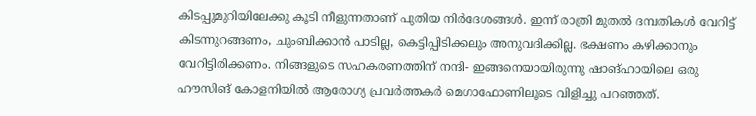കിടപ്പുമുറിയിലേക്കു കൂടി നീളുന്നതാണ് പുതിയ നിര്‍ദേശങ്ങള്‍. ഇന്ന് രാത്രി മുതല്‍ ദമ്പതികള്‍ വേറിട്ട് കിടന്നുറങ്ങണം, ചുംബിക്കാന്‍ പാടില്ല, കെട്ടിപ്പിടിക്കലും അനുവദിക്കില്ല. ഭക്ഷണം കഴിക്കാനും വേറിട്ടിരിക്കണം. നിങ്ങളുടെ സഹകരണത്തിന് നന്ദി- ഇങ്ങനെയായിരുന്നു ഷാങ്ഹായിലെ ഒരു ഹൗസിങ് കോളനിയില്‍ ആരോഗ്യ പ്രവര്‍ത്തകര്‍ മെഗാഫോണിലൂടെ വിളിച്ചു പറഞ്ഞത്.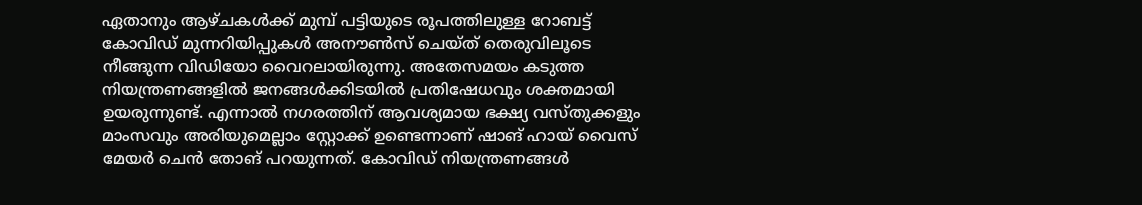ഏതാനും ആഴ്ചകള്‍ക്ക് മുമ്പ് പട്ടിയുടെ രൂപത്തിലുള്ള റോബട്ട് കോവിഡ് മുന്നറിയിപ്പുകള്‍ അനൗണ്‍സ് ചെയ്ത് തെരുവിലൂടെ നീങ്ങുന്ന വിഡിയോ വൈറലായിരുന്നു. അതേസമയം കടുത്ത നിയന്ത്രണങ്ങളില്‍ ജനങ്ങള്‍ക്കിടയില്‍ പ്രതിഷേധവും ശക്തമായി ഉയരുന്നുണ്ട്. എന്നാല്‍ നഗരത്തിന് ആവശ്യമായ ഭക്ഷ്യ വസ്തുക്കളും മാംസവും അരിയുമെല്ലാം സ്റ്റോക്ക് ഉണ്ടെന്നാണ് ഷാങ് ഹായ് വൈസ് മേയര്‍ ചെന്‍ തോങ് പറയുന്നത്. കോവിഡ് നിയന്ത്രണങ്ങള്‍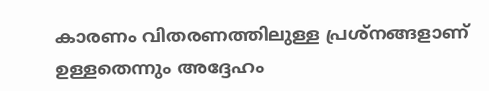കാരണം വിതരണത്തിലുള്ള പ്രശ്‌നങ്ങളാണ് ഉള്ളതെന്നും അദ്ദേഹം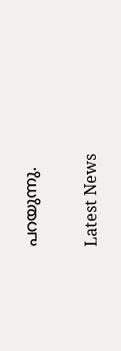പറയുന്നു.

Latest News